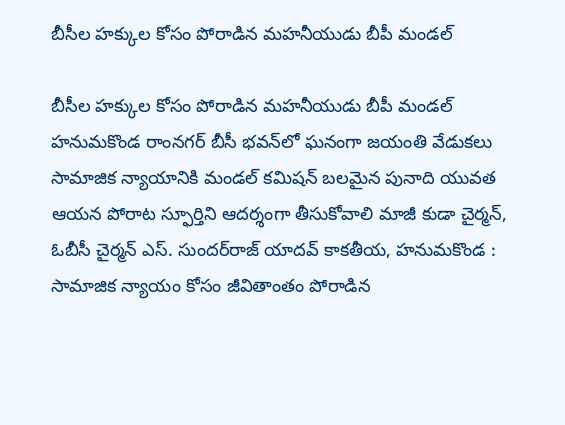బీసీల హక్కుల కోసం పోరాడిన మహనీయుడు బీపీ మండల్‌

బీసీల హక్కుల కోసం పోరాడిన మహనీయుడు బీపీ మండల్‌ హనుమకొండ రాంనగర్‌ బీసీ భవన్‌లో ఘనంగా జయంతి వేడుకలు సామాజిక న్యాయానికి మండల్‌ కమిషన్‌ బలమైన పునాది యువత ఆయన పోరాట స్ఫూర్తిని ఆదర్శంగా తీసుకోవాలి మాజీ కుడా చైర్మన్‌, ఓబీసీ చైర్మన్‌ ఎస్‌. సుందర్‌రాజ్‌ యాదవ్‌ కాకతీయ, హనుమకొండ : సామాజిక న్యాయం కోసం జీవితాంతం పోరాడిన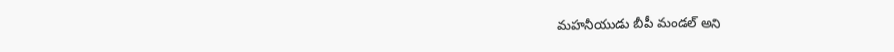మహనీయుడు బీపీ మండల్‌ అని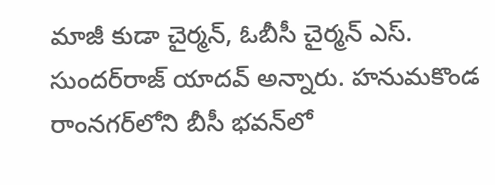మాజీ కుడా చైర్మన్‌, ఓబీసీ చైర్మన్‌ ఎస్‌. సుందర్‌రాజ్‌ యాదవ్‌ అన్నారు. హనుమకొండ రాంనగర్‌లోని బీసీ భవన్‌లో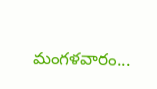మంగళవారం...